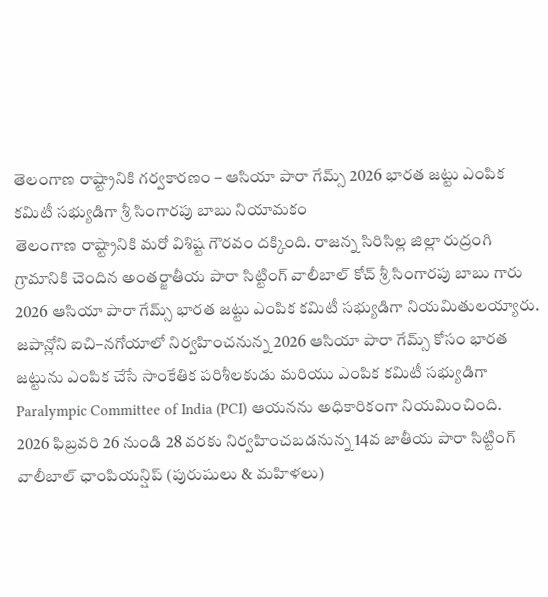తెలంగాణ రాష్ట్రానికి గర్వకారణం – ఆసియా పారా గేమ్స్ 2026 భారత జట్టు ఎంపిక కమిటీ సభ్యుడిగా శ్రీ సింగారపు బాబు నియామకం
తెలంగాణ రాష్ట్రానికి మరో విశిష్ట గౌరవం దక్కింది. రాజన్న సిరిసిల్ల జిల్లా రుద్రంగి గ్రామానికి చెందిన అంతర్జాతీయ పారా సిట్టింగ్ వాలీబాల్ కోచ్ శ్రీ సింగారపు బాబు గారు 2026 ఆసియా పారా గేమ్స్ భారత జట్టు ఎంపిక కమిటీ సభ్యుడిగా నియమితులయ్యారు.
జపాన్లోని ఐచి–నగోయాలో నిర్వహించనున్న 2026 ఆసియా పారా గేమ్స్ కోసం భారత జట్టును ఎంపిక చేసే సాంకేతిక పరిశీలకుడు మరియు ఎంపిక కమిటీ సభ్యుడిగా Paralympic Committee of India (PCI) ఆయనను అధికారికంగా నియమించింది.
2026 ఫిబ్రవరి 26 నుండి 28 వరకు నిర్వహించబడనున్న 14వ జాతీయ పారా సిట్టింగ్ వాలీబాల్ ఛాంపియన్షిప్ (పురుషులు & మహిళలు)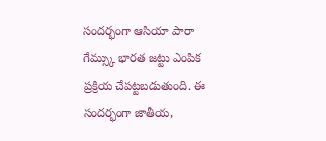సందర్భంగా ఆసియా పారా గేమ్స్కు భారత జట్టు ఎంపిక ప్రక్రియ చేపట్టబడుతుంది. ఈ సందర్భంగా జాతీయ,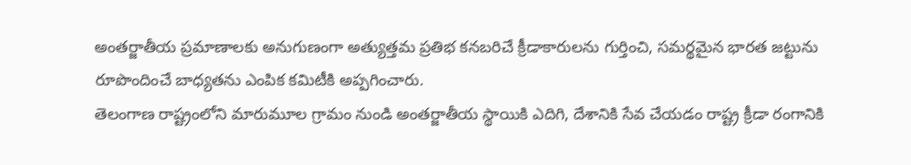అంతర్జాతీయ ప్రమాణాలకు అనుగుణంగా అత్యుత్తమ ప్రతిభ కనబరిచే క్రీడాకారులను గుర్తించి, సమర్థమైన భారత జట్టును రూపొందించే బాధ్యతను ఎంపిక కమిటీకి అప్పగించారు.
తెలంగాణ రాష్ట్రంలోని మారుమూల గ్రామం నుండి అంతర్జాతీయ స్థాయికి ఎదిగి, దేశానికి సేవ చేయడం రాష్ట్ర క్రీడా రంగానికి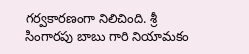గర్వకారణంగా నిలిచింది. శ్రీ సింగారపు బాబు గారి నియామకం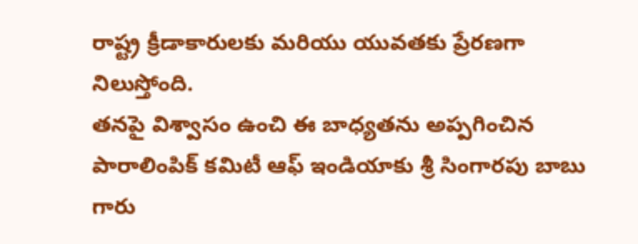రాష్ట్ర క్రీడాకారులకు మరియు యువతకు ప్రేరణగా నిలుస్తోంది.
తనపై విశ్వాసం ఉంచి ఈ బాధ్యతను అప్పగించిన పారాలింపిక్ కమిటీ ఆఫ్ ఇండియాకు శ్రీ సింగారపు బాబు గారు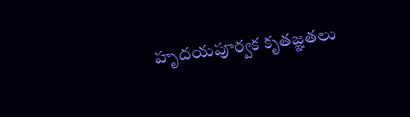హృదయపూర్వక కృతజ్ఞతలు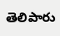తెలిపారు